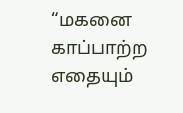“மகனை காப்பாற்ற எதையும்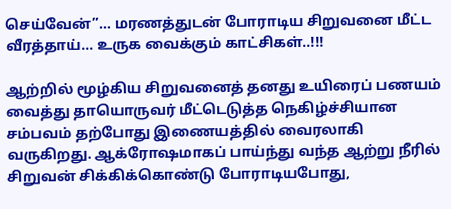செய்வேன்”… மரணத்துடன் போராடிய சிறுவனை மீட்ட வீரத்தாய்… உருக வைக்கும் காட்சிகள்..!!!

ஆற்றில் மூழ்கிய சிறுவனைத் தனது உயிரைப் பணயம் வைத்து தாயொருவர் மீட்டெடுத்த நெகிழ்ச்சியான சம்பவம் தற்போது இணையத்தில் வைரலாகி வருகிறது. ஆக்ரோஷமாகப் பாய்ந்து வந்த ஆற்று நீரில் சிறுவன் சிக்கிக்கொண்டு போராடியபோது,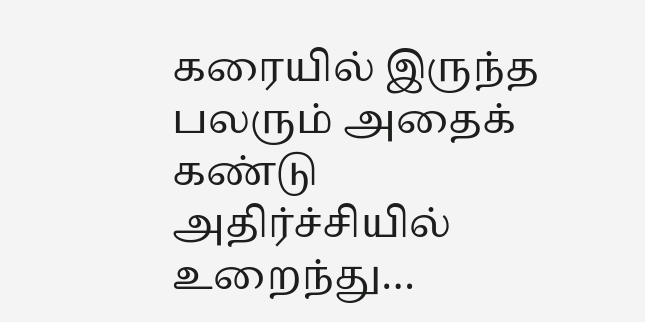கரையில் இருந்த பலரும் அதைக் கண்டு அதிர்ச்சியில் உறைந்து…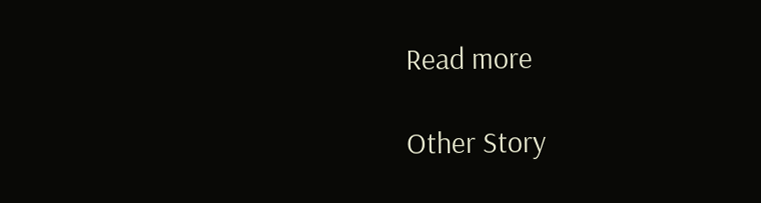Read more

Other Story